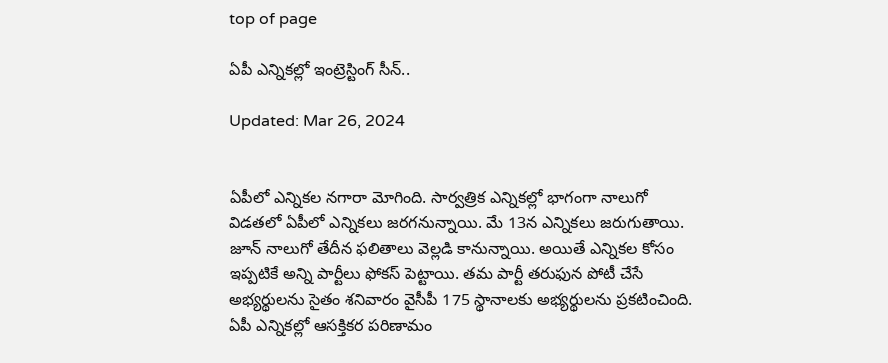top of page

ఏపీ ఎన్నికల్లో ఇంట్రెస్టింగ్ సీన్..

Updated: Mar 26, 2024


ఏపీలో ఎన్నికల నగారా మోగింది. సార్వత్రిక ఎన్నికల్లో భాగంగా నాలుగో విడతలో ఏపీలో ఎన్నికలు జరగనున్నాయి. మే 13న ఎన్నికలు జరుగుతాయి. జూన్ నాలుగో తేదీన ఫలితాలు వెల్లడి కానున్నాయి. అయితే ఎన్నికల కోసం ఇప్పటికే అన్ని పార్టీలు ఫోకస్ పెట్టాయి. తమ పార్టీ తరుఫున పోటీ చేసే అభ్యర్థులను సైతం శనివారం వైసీపీ 175 స్థానాలకు అభ్యర్థులను ప్రకటించింది.  ఏపీ ఎన్నికల్లో ఆసక్తికర పరిణామం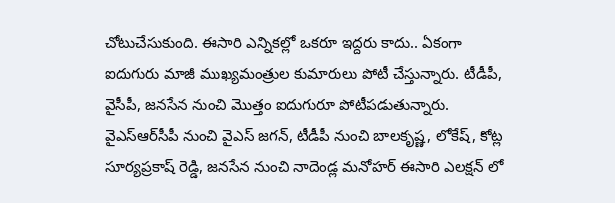చోటుచేసుకుంది. ఈసారి ఎన్నికల్లో ఒకరూ ఇద్దరు కాదు.. ఏకంగా ఐదుగురు మాజీ ముఖ్యమంత్రుల కుమారులు పోటీ చేస్తున్నారు. టీడీపీ, వైసీపీ, జనసేన నుంచి మొత్తం ఐదుగురూ పోటీపడుతున్నారు. వైఎస్‌ఆర్‌సీపీ నుంచి వైఎస్ జగన్, టీడీపీ నుంచి బాలకృష్ణ, లోకేష్, కోట్ల సూర్యప్రకాష్ రెడ్డి, జనసేన నుంచి నాదెండ్ల మనోహర్ ఈసారి ఎలక్షన్ లో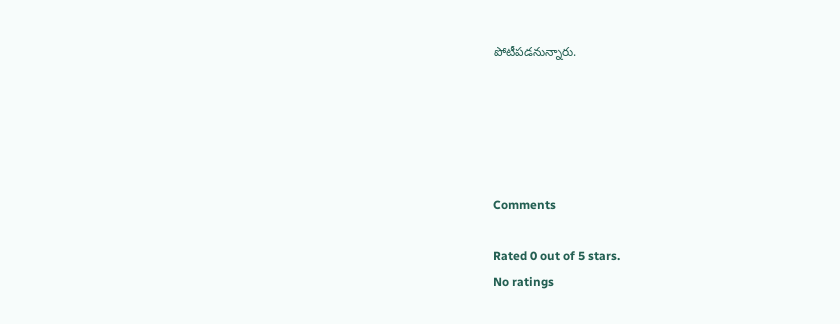పోటీపడనున్నారు.





Comments

Rated 0 out of 5 stars.
No ratings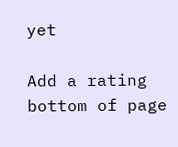yet

Add a rating
bottom of page